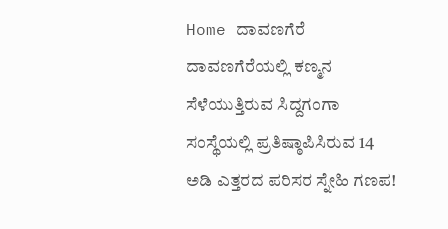Home ದಾವಣಗೆರೆ ದಾವಣಗೆರೆಯಲ್ಲಿ ಕಣ್ಮನ ಸೆಳೆಯುತ್ತಿರುವ ಸಿದ್ದಗಂಗಾ ಸಂಸ್ಥೆಯಲ್ಲಿ ಪ್ರತಿಷ್ಠಾಪಿಸಿರುವ 14 ಅಡಿ ಎತ್ತರದ ಪರಿಸರ ಸ್ನೇಹಿ ಗಣಪ!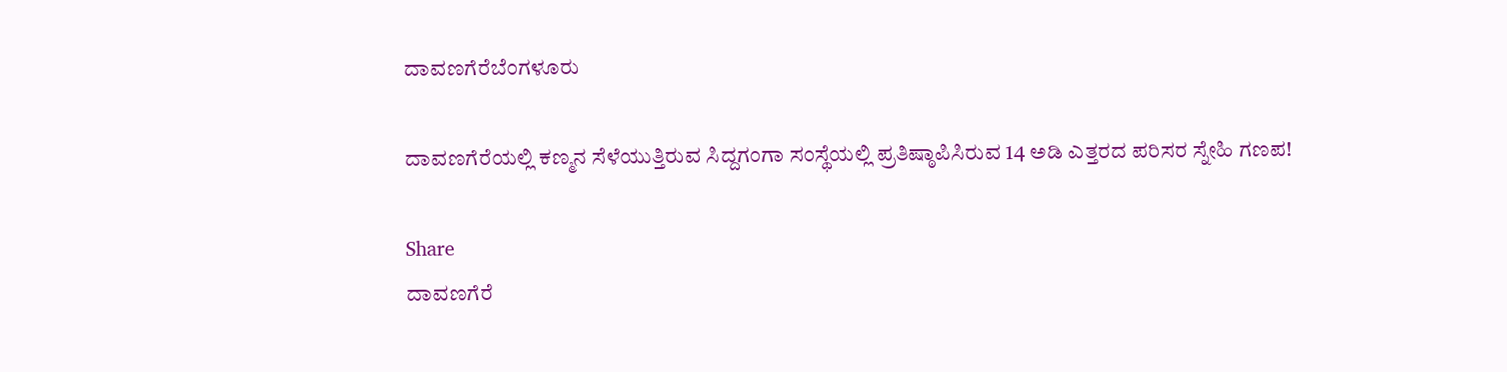ದಾವಣಗೆರೆಬೆಂಗಳೂರು

ದಾವಣಗೆರೆಯಲ್ಲಿ ಕಣ್ಮನ ಸೆಳೆಯುತ್ತಿರುವ ಸಿದ್ದಗಂಗಾ ಸಂಸ್ಥೆಯಲ್ಲಿ ಪ್ರತಿಷ್ಠಾಪಿಸಿರುವ 14 ಅಡಿ ಎತ್ತರದ ಪರಿಸರ ಸ್ನೇಹಿ ಗಣಪ!

Share
ದಾವಣಗೆರೆ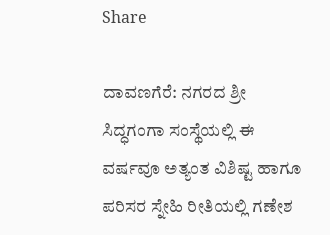Share

ದಾವಣಗೆರೆ: ನಗರದ ಶ್ರೀ ಸಿದ್ಧಗಂಗಾ ಸಂಸ್ಥೆಯಲ್ಲಿ ಈ ವರ್ಷವೂ ಅತ್ಯಂತ ವಿಶಿಷ್ಟ ಹಾಗೂ ಪರಿಸರ ಸ್ನೇಹಿ ರೀತಿಯಲ್ಲಿ ಗಣೇಶ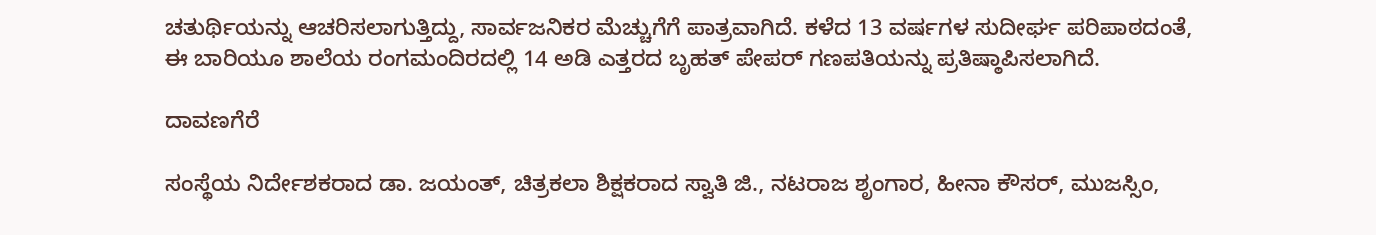ಚತುರ್ಥಿಯನ್ನು ಆಚರಿಸಲಾಗುತ್ತಿದ್ದು, ಸಾರ್ವಜನಿಕರ ಮೆಚ್ಚುಗೆಗೆ ಪಾತ್ರವಾಗಿದೆ. ಕಳೆದ 13 ವರ್ಷಗಳ ಸುದೀರ್ಘ ಪರಿಪಾಠದಂತೆ, ಈ ಬಾರಿಯೂ ಶಾಲೆಯ ರಂಗಮಂದಿರದಲ್ಲಿ 14 ಅಡಿ ಎತ್ತರದ ಬೃಹತ್ ಪೇಪರ್ ಗಣಪತಿಯನ್ನು ಪ್ರತಿಷ್ಠಾಪಿಸಲಾಗಿದೆ.

ದಾವಣಗೆರೆ

ಸಂಸ್ಥೆಯ ನಿರ್ದೇಶಕರಾದ ಡಾ. ಜಯಂತ್, ಚಿತ್ರಕಲಾ ಶಿಕ್ಷಕರಾದ ಸ್ವಾತಿ ಜಿ., ನಟರಾಜ ಶೃಂಗಾರ, ಹೀನಾ ಕೌಸರ್, ಮುಜಸ್ಸಿಂ,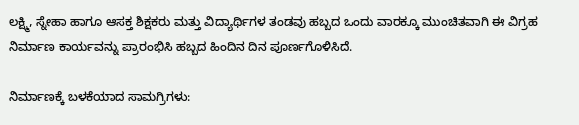ಲಕ್ಷ್ಮಿ, ಸ್ನೇಹಾ ಹಾಗೂ ಆಸಕ್ತ ಶಿಕ್ಷಕರು ಮತ್ತು ವಿದ್ಯಾರ್ಥಿಗಳ ತಂಡವು ಹಬ್ಬದ ಒಂದು ವಾರಕ್ಕೂ ಮುಂಚಿತವಾಗಿ ಈ ವಿಗ್ರಹ ನಿರ್ಮಾಣ ಕಾರ್ಯವನ್ನು ಪ್ರಾರಂಭಿಸಿ ಹಬ್ಬದ ಹಿಂದಿನ ದಿನ ಪೂರ್ಣಗೊಳಿಸಿದೆ.

ನಿರ್ಮಾಣಕ್ಕೆ ಬಳಕೆಯಾದ ಸಾಮಗ್ರಿಗಳು: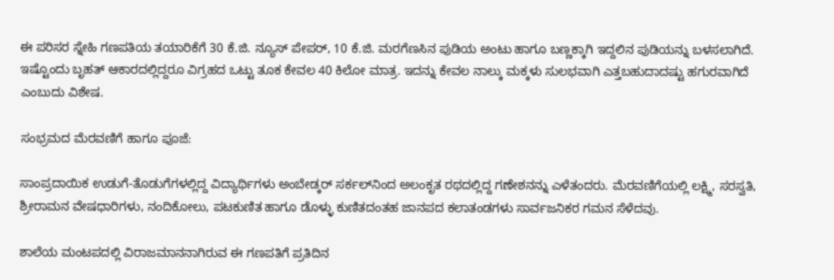ಈ ಪರಿಸರ ಸ್ನೇಹಿ ಗಣಪತಿಯ ತಯಾರಿಕೆಗೆ 30 ಕೆ.ಜಿ. ನ್ಯೂಸ್ ಪೇಪರ್, 10 ಕೆ.ಜಿ. ಮರಗೆಣಸಿನ ಪುಡಿಯ ಅಂಟು ಹಾಗೂ ಬಣ್ಣಕ್ಕಾಗಿ ಇದ್ದಲಿನ ಪುಡಿಯನ್ನು ಬಳಸಲಾಗಿದೆ. ಇಷ್ಟೊಂದು ಬೃಹತ್ ಆಕಾರದಲ್ಲಿದ್ದರೂ ವಿಗ್ರಹದ ಒಟ್ಟು ತೂಕ ಕೇವಲ 40 ಕಿಲೋ ಮಾತ್ರ. ಇದನ್ನು ಕೇವಲ ನಾಲ್ಕು ಮಕ್ಕಳು ಸುಲಭವಾಗಿ ಎತ್ತಬಹುದಾದಷ್ಟು ಹಗುರವಾಗಿದೆ ಎಂಬುದು ವಿಶೇಷ.

ಸಂಭ್ರಮದ ಮೆರವಣಿಗೆ ಹಾಗೂ ಪೂಜೆ:

ಸಾಂಪ್ರದಾಯಿಕ ಉಡುಗೆ-ತೊಡುಗೆಗಳಲ್ಲಿದ್ದ ವಿದ್ಯಾರ್ಥಿಗಳು ಅಂಬೇಡ್ಕರ್ ಸರ್ಕಲ್‌ನಿಂದ ಅಲಂಕೃತ ರಥದಲ್ಲಿದ್ದ ಗಣೇಶನನ್ನು ಎಳೆತಂದರು. ಮೆರವಣಿಗೆಯಲ್ಲಿ ಲಕ್ಷ್ಮಿ, ಸರಸ್ವತಿ, ಶ್ರೀರಾಮನ ವೇಷಧಾರಿಗಳು, ನಂದಿಕೋಲು, ಪಟಕುಣಿತ ಹಾಗೂ ಡೊಳ್ಳು ಕುಣಿತದಂತಹ ಜಾನಪದ ಕಲಾತಂಡಗಳು ಸಾರ್ವಜನಿಕರ ಗಮನ ಸೆಳೆದವು.

ಶಾಲೆಯ ಮಂಟಪದಲ್ಲಿ ವಿರಾಜಮಾನನಾಗಿರುವ ಈ ಗಣಪತಿಗೆ ಪ್ರತಿದಿನ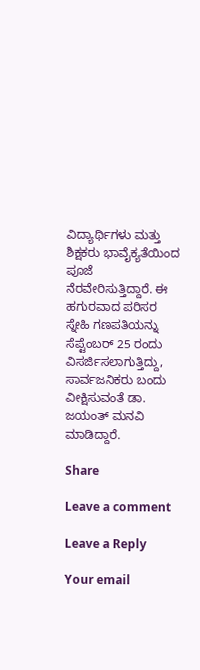ವಿದ್ಯಾರ್ಥಿಗಳು ಮತ್ತು ಶಿಕ್ಷಕರು ಭಾವೈಕ್ಯತೆಯಿಂದ ಪೂಜೆ ನೆರವೇರಿಸುತ್ತಿದ್ದಾರೆ. ಈ ಹಗುರವಾದ ಪರಿಸರ ಸ್ನೇಹಿ ಗಣಪತಿಯನ್ನು ಸೆಪ್ಟೆಂಬರ್ 25 ರಂದು ವಿಸರ್ಜಿಸಲಾಗುತ್ತಿದ್ದು, ಸಾರ್ವಜನಿಕರು ಬಂದು ವೀಕ್ಷಿಸುವಂತೆ ಡಾ. ಜಯಂತ್ ಮನವಿ ಮಾಡಿದ್ದಾರೆ.

Share

Leave a comment

Leave a Reply

Your email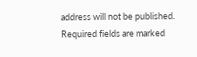address will not be published. Required fields are marked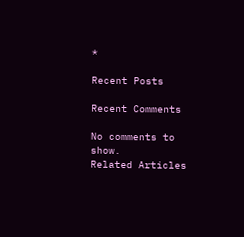*

Recent Posts

Recent Comments

No comments to show.
Related Articles